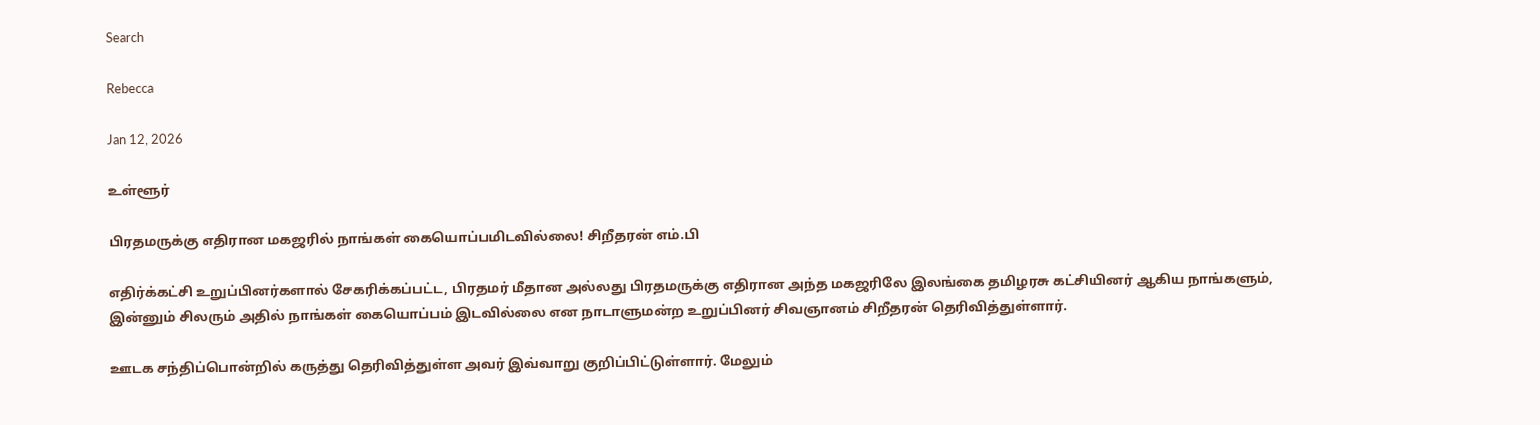Search

Rebecca

Jan 12, 2026

உள்ளூர்

பிரதமருக்கு எதிரான மகஜரில் நாங்கள் கையொப்பமிடவில்லை! சிறீதரன் எம்.பி

எதிர்க்கட்சி உறுப்பினர்களால் சேகரிக்கப்பட்ட, பிரதமர் மீதான அல்லது பிரதமருக்கு எதிரான அந்த மகஜரிலே இலங்கை தமிழரசு கட்சியினர் ஆகிய நாங்களும், இன்னும் சிலரும் அதில் நாங்கள் கையொப்பம் இடவில்லை என நாடாளுமன்ற உறுப்பினர் சிவஞானம் சிறீதரன் தெரிவித்துள்ளார்.

ஊடக சந்திப்பொன்றில் கருத்து தெரிவித்துள்ள அவர் இவ்வாறு குறிப்பிட்டுள்ளார். மேலும்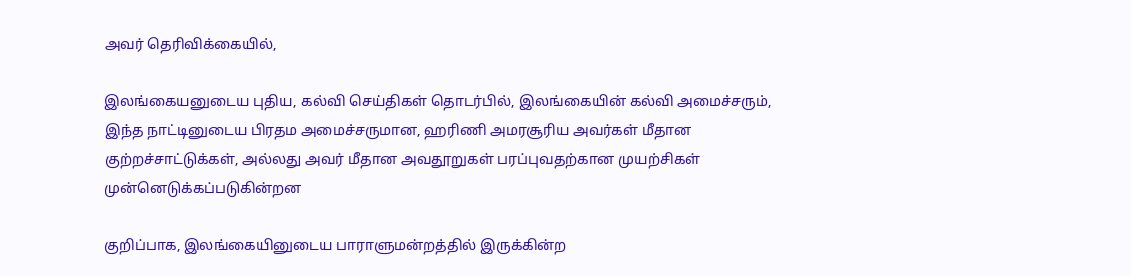அவர் தெரிவிக்கையில்,

இலங்கையனுடைய புதிய, கல்வி செய்திகள் தொடர்பில், இலங்கையின் கல்வி அமைச்சரும், இந்த நாட்டினுடைய பிரதம அமைச்சருமான, ஹரிணி அமரசூரிய அவர்கள் மீதான குற்றச்சாட்டுக்கள், அல்லது அவர் மீதான அவதூறுகள் பரப்புவதற்கான முயற்சிகள் முன்னெடுக்கப்படுகின்றன

குறிப்பாக, இலங்கையினுடைய பாராளுமன்றத்தில் இருக்கின்ற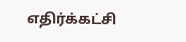எதிர்க்கட்சி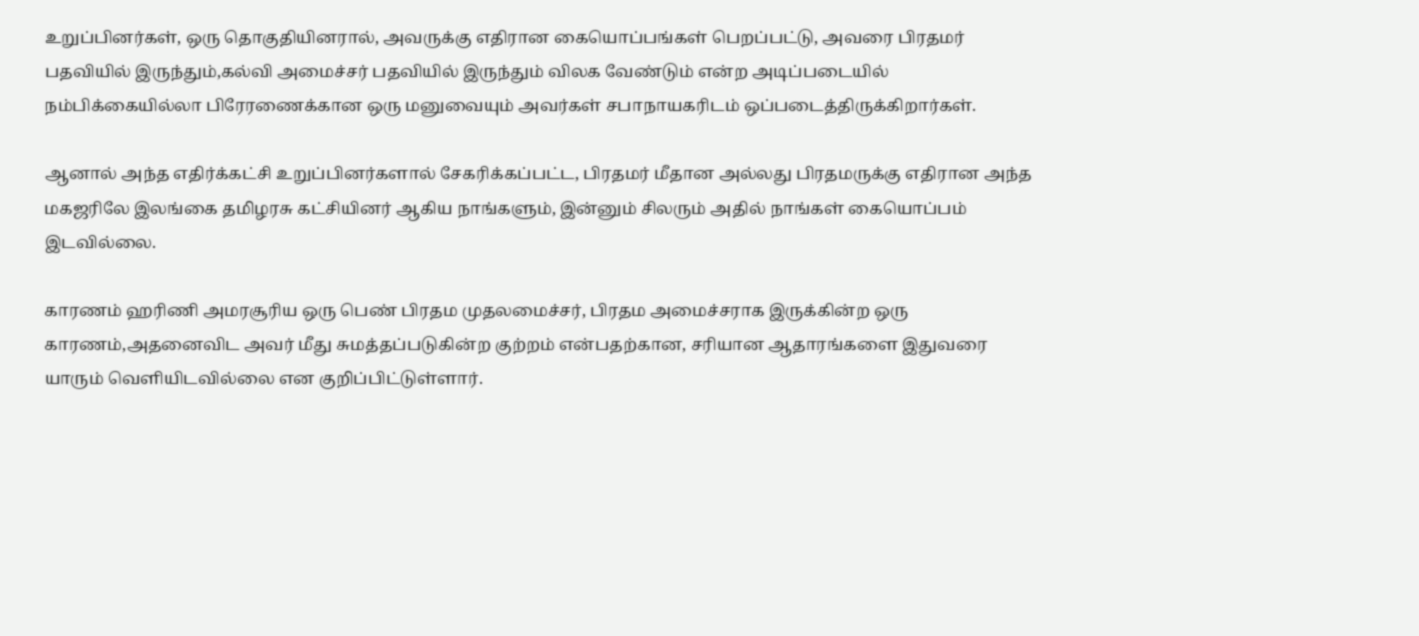உறுப்பினர்கள், ஒரு தொகுதியினரால், அவருக்கு எதிரான கையொப்பங்கள் பெறப்பட்டு, அவரை பிரதமர் பதவியில் இருந்தும்,கல்வி அமைச்சர் பதவியில் இருந்தும் விலக வேண்டும் என்ற அடிப்படையில் நம்பிக்கையில்லா பிரேரணைக்கான ஒரு மனுவையும் அவர்கள் சபாநாயகரிடம் ஒப்படைத்திருக்கிறார்கள்.

ஆனால் அந்த எதிர்க்கட்சி உறுப்பினர்களால் சேகரிக்கப்பட்ட, பிரதமர் மீதான அல்லது பிரதமருக்கு எதிரான அந்த மகஜரிலே இலங்கை தமிழரசு கட்சியினர் ஆகிய நாங்களும், இன்னும் சிலரும் அதில் நாங்கள் கையொப்பம் இடவில்லை.

காரணம் ஹரிணி அமரசூரிய ஒரு பெண் பிரதம முதலமைச்சர், பிரதம அமைச்சராக இருக்கின்ற ஒரு காரணம்,அதனைவிட அவர் மீது சுமத்தப்படுகின்ற குற்றம் என்பதற்கான, சரியான ஆதாரங்களை இதுவரை யாரும் வெளியிடவில்லை என குறிப்பிட்டுள்ளார்.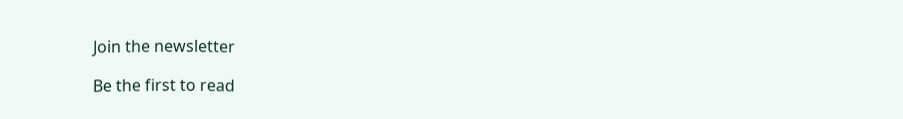Join the newsletter

Be the first to read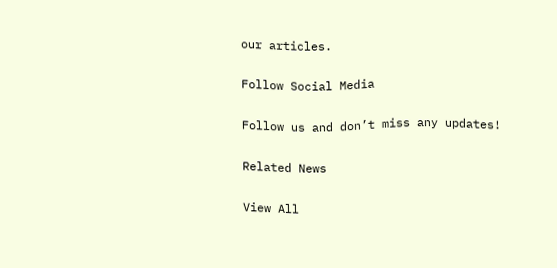our articles.

Follow Social Media

Follow us and don’t miss any updates!

Related News

View All